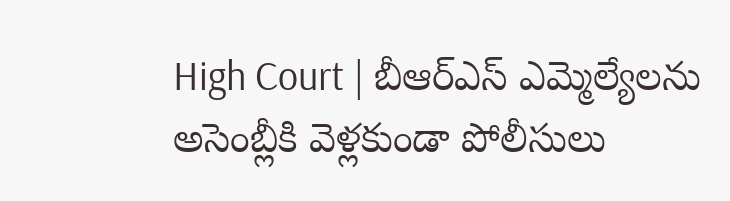High Court | బీఆర్ఎస్ ఎమ్మెల్యేలను అసెంబ్లీకి వెళ్లకుండా పోలీసులు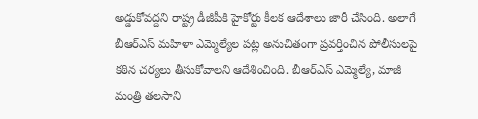అడ్డుకోవద్దని రాష్ట్ర డీజీపీకి హైకోర్టు కీలక ఆదేశాలు జారీ చేసింది. అలాగే బీఆర్ఎస్ మహిళా ఎమ్మెల్యేల పట్ల అనుచితంగా ప్రవర్తించిన పోలీసులపై కఠిన చర్యలు తీసుకోవాలని ఆదేశించింది. బీఆర్ఎస్ ఎమ్మెల్యే, మాజీ మంత్రి తలసాని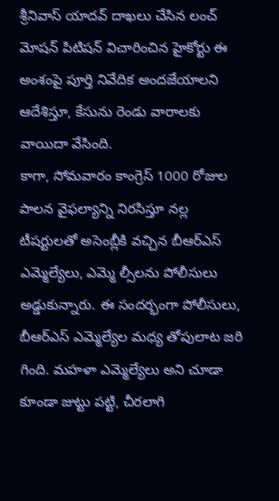శ్రీనివాస్ యాదవ్ దాఖలు చేసిన లంచ్ మోషన్ పిటిషన్ విచారించిన హైకోర్టు ఈ అంశంపై పూర్తి నివేదిక అందజేయాలని ఆదేశిస్తూ, కేసును రెండు వారాలకు వాయిదా వేసింది.
కాగా, సోమవారం కాంగ్రెస్ 1000 రోజుల పాలన వైఫల్యాన్ని నిరసిస్తూ నల్ల టీషర్టులతో అసెంబ్లీకి వచ్చిన బీఆర్ఎస్ ఎమ్మెల్యేలు, ఎమ్మె ల్సీలను పోలీసులు అడ్డుకున్నారు. ఈ సందర్భంగా పోలీసులు, బీఆర్ఎస్ ఎమ్మెల్యేల మధ్య తోపులాట జరి గింది. మహళా ఎమ్మెల్యేలు అని చూడా కూండా జుట్టు పట్టి, చీరలాగి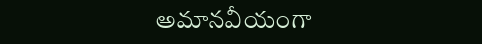అమానవీయంగా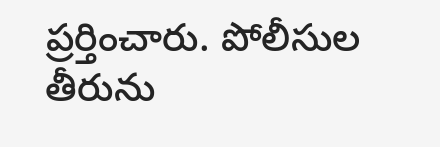ప్రర్తించారు. పోలీసుల తీరును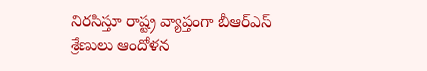నిరసిస్తూ రాష్ట్ర వ్యాప్తంగా బీఆర్ఎస్ శ్రేణులు ఆందోళన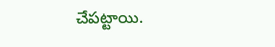చేపట్టాయి.